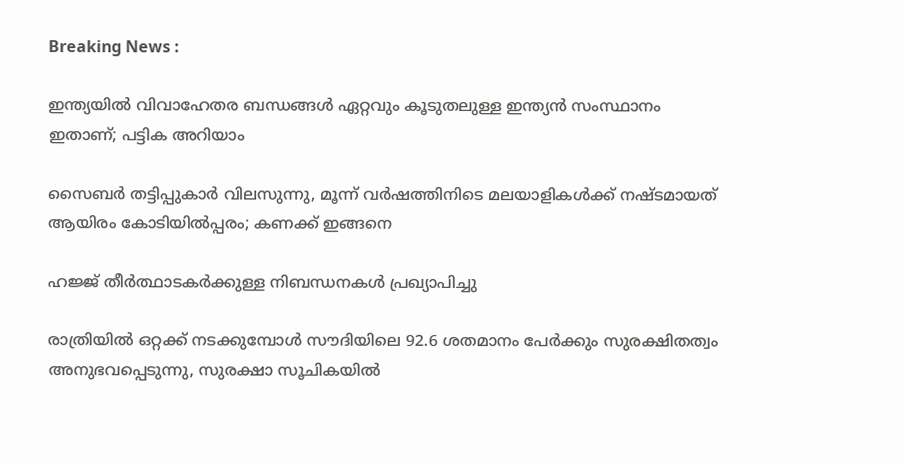Breaking News :

ഇന്ത്യയില്‍ വിവാഹേതര ബന്ധങ്ങള്‍ ഏറ്റവും കൂടുതലുള്ള ഇന്ത്യന്‍ സംസ്ഥാനം ഇതാണ്; പട്ടിക അറിയാം

സൈബര്‍ തട്ടിപ്പുകാര്‍ വിലസുന്നു, മൂന്ന് വര്‍ഷത്തിനിടെ മലയാളികള്‍ക്ക് നഷ്ടമായത് ആയിരം കോടിയില്‍പ്പരം; കണക്ക് ഇങ്ങനെ

ഹജ്ജ് തീർത്ഥാടകർക്കുള്ള നിബന്ധനകൾ പ്രഖ്യാപിച്ചു

രാത്രിയിൽ ഒറ്റക്ക് നടക്കുമ്പോൾ സൗദിയിലെ 92.6 ശതമാനം പേർക്കും സുരക്ഷിതത്വം അനുഭവപ്പെടുന്നു, സുരക്ഷാ സൂചികയിൽ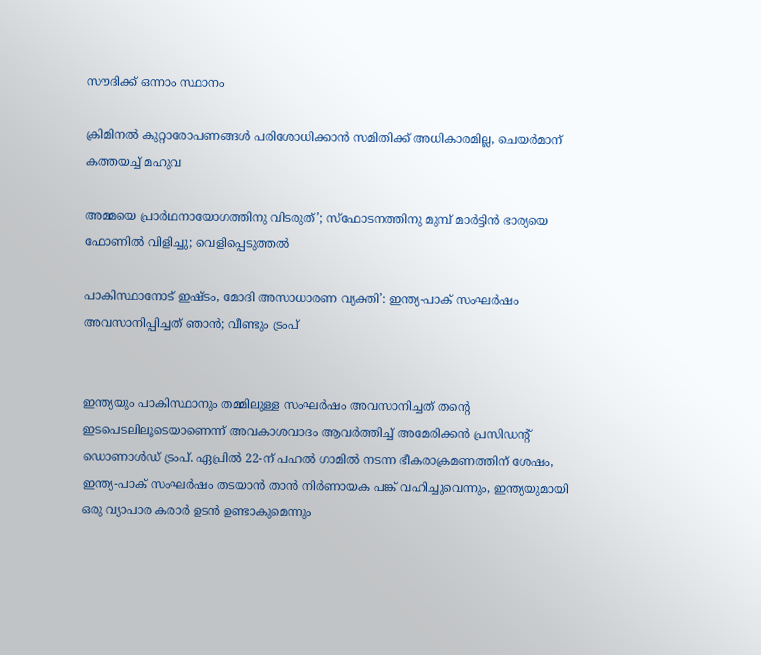സൗദിക്ക് ഒന്നാം സ്ഥാനം

ക്രിമിനല്‍ കുറ്റാരോപണങ്ങള്‍ പരിശോധിക്കാന്‍ സമിതിക്ക്‌ അധികാരമില്ല, ചെയര്‍മാന്‌ കത്തയച്ച് മഹുവ

അമ്മയെ പ്രാര്‍ഥനായോഗത്തിനു വിടരുത്’; സ്‌ഫോടനത്തിനു മുമ്പ് മാര്‍ട്ടിന്‍ ഭാര്യയെ ഫോണില്‍ വിളിച്ചു; വെളിപ്പെടുത്തല്‍

പാകിസ്ഥാനോട് ഇഷ്ടം, മോദി അസാധാരണ വ്യക്തി’: ഇന്ത്യ-പാക് സംഘർഷം അവസാനിപ്പിച്ചത് ഞാന്‍; വീണ്ടും ട്രംപ്


ഇന്ത്യയും പാകിസ്ഥാനും തമ്മിലുള്ള സംഘർഷം അവസാനിച്ചത് തന്റെ ഇടപെടലിലൂടെയാണെന്ന് അവകാശവാദം ആവർത്തിച്ച് അമേരിക്കന്‍ പ്രസിഡന്റ് ഡൊണാള്‍ഡ് ട്രംപ്. ഏപ്രിൽ 22-ന് പഹൽ ഗാമിൽ നടന്ന ഭീകരാക്രമണത്തിന് ശേഷം, ഇന്ത്യ-പാക് സംഘർഷം തടയാൻ താൻ നിർണായക പങ്ക് വഹിച്ചുവെന്നും, ഇന്ത്യയുമായി ഒരു വ്യാപാര കരാർ ഉടൻ ഉണ്ടാകുമെന്നും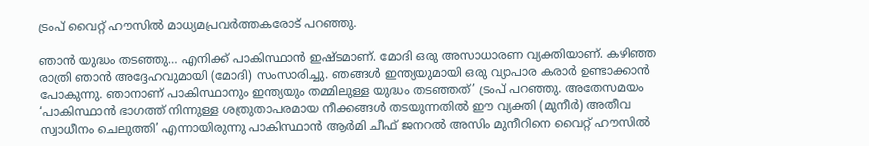ട്രംപ് വൈറ്റ് ഹൗസിൽ മാധ്യമപ്രവർത്തകരോട് പറഞ്ഞു.

ഞാൻ യുദ്ധം തടഞ്ഞു… എനിക്ക് പാകിസ്ഥാൻ ഇഷ്ടമാണ്. മോദി ഒരു അസാധാരണ വ്യക്തിയാണ്. കഴിഞ്ഞ രാത്രി ഞാൻ അദ്ദേഹവുമായി (മോദി) സംസാരിച്ചു. ഞങ്ങൾ ഇന്ത്യയുമായി ഒരു വ്യാപാര കരാർ ഉണ്ടാക്കാൻ പോകുന്നു. ഞാനാണ് പാകിസ്ഥാനും ഇന്ത്യയും തമ്മിലുള്ള യുദ്ധം തടഞ്ഞത്’ ട്രംപ് പറഞ്ഞു. അതേസമയം ‘പാകിസ്ഥാൻ ഭാഗത്ത് നിന്നുള്ള ശത്രുതാപരമായ നീക്കങ്ങൾ തടയുന്നതിൽ ഈ വ്യക്തി (മുനീർ) അതീവ സ്വാധീനം ചെലുത്തി’ എന്നായിരുന്നു പാകിസ്ഥാൻ ആർമി ചീഫ് ജനറൽ അസിം മുനീറിനെ വൈറ്റ് ഹൗസിൽ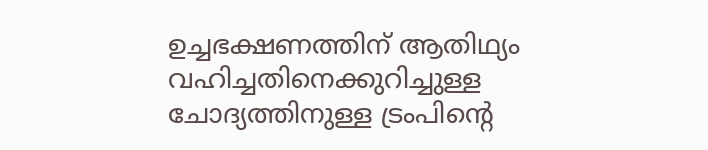ഉച്ചഭക്ഷണത്തിന് ആതിഥ്യം വഹിച്ചതിനെക്കുറിച്ചുള്ള ചോദ്യത്തിനുള്ള ട്രംപിന്റെ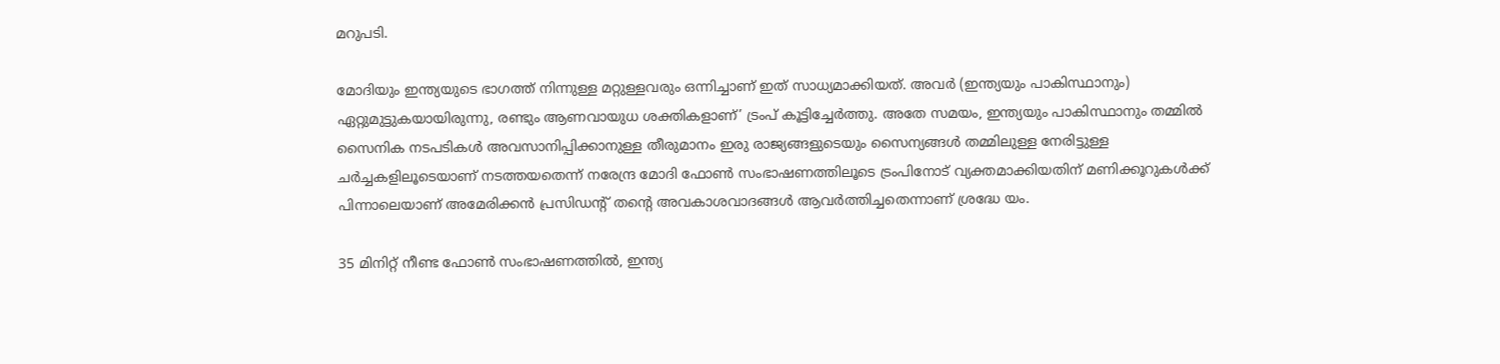മറുപടി.

മോദിയും ഇന്ത്യയുടെ ഭാഗത്ത് നിന്നുള്ള മറ്റുള്ളവരും ഒന്നിച്ചാണ് ഇത് സാധ്യമാക്കിയത്. അവർ (ഇന്ത്യയും പാകിസ്ഥാനും) ഏറ്റുമുട്ടുകയായിരുന്നു, രണ്ടും ആണവായുധ ശക്തികളാണ്’ ട്രംപ് കൂട്ടിച്ചേർത്തു. അതേ സമയം, ഇന്ത്യയും പാകിസ്ഥാനും തമ്മിൽ സൈനിക നടപടികൾ അവസാനിപ്പിക്കാനുള്ള തീരുമാനം ഇരു രാജ്യങ്ങളുടെയും സൈന്യങ്ങൾ തമ്മിലുള്ള നേരിട്ടുള്ള ചർച്ചകളിലൂടെയാണ് നടത്തയതെന്ന് നരേന്ദ്ര മോദി ഫോണ്‍ സംഭാഷണത്തിലൂടെ ട്രംപിനോട് വ്യക്തമാക്കിയതിന് മണിക്കൂറുകള്‍ക്ക് പിന്നാലെയാണ് അമേരിക്കന്‍ പ്രസിഡന്റ് തന്റെ അവകാശവാദങ്ങള്‍ ആവർത്തിച്ചതെന്നാണ് ശ്രദ്ധേ യം.

35 മിനിറ്റ് നീണ്ട ഫോൺ സംഭാഷണത്തിൽ, ഇന്ത്യ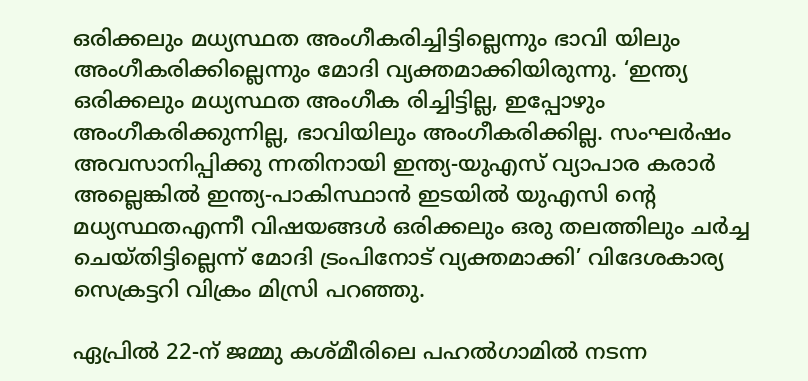ഒരിക്കലും മധ്യസ്ഥത അംഗീകരിച്ചിട്ടില്ലെന്നും ഭാവി യിലും അംഗീകരിക്കില്ലെന്നും മോദി വ്യക്തമാക്കിയിരുന്നു. ‘ഇന്ത്യ ഒരിക്കലും മധ്യസ്ഥത അംഗീക രിച്ചിട്ടില്ല, ഇപ്പോഴും അംഗീകരിക്കുന്നില്ല, ഭാവിയിലും അംഗീകരിക്കില്ല. സംഘർഷം അവസാനിപ്പിക്കു ന്നതിനായി ഇന്ത്യ-യുഎസ് വ്യാപാര കരാർ അല്ലെങ്കിൽ ഇന്ത്യ-പാകിസ്ഥാൻ ഇടയിൽ യുഎസി ന്റെ മധ്യസ്ഥതഎന്നീ വിഷയങ്ങൾ ഒരിക്കലും ഒരു തലത്തിലും ചർച്ച ചെയ്തിട്ടില്ലെന്ന് മോദി ട്രംപിനോട് വ്യക്തമാക്കി’ വിദേശകാര്യ സെക്രട്ടറി വിക്രം മിസ്രി പറഞ്ഞു.

ഏപ്രിൽ 22-ന് ജമ്മു കശ്മീരിലെ പഹൽഗാമിൽ നടന്ന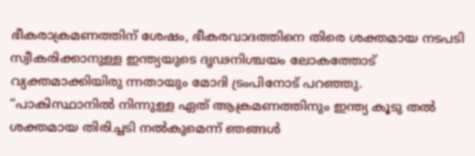ഭീകരാക്രമണത്തിന് ശേഷം, ഭീകരവാദത്തിനെ തിരെ ശക്തമായ നടപടി സ്വീകരിക്കാനുള്ള ഇന്ത്യയുടെ ദൃഢനിശ്ചയം ലോകത്തോട് വ്യക്തമാക്കിയിരു ന്നതായും മോദി ട്രംപിനോട് പറഞ്ഞു. “പാകിസ്ഥാനിൽ നിന്നുള്ള ഏത് ആക്രമണത്തിനും ഇന്ത്യ കൂടു തൽ ശക്തമായ തിരിച്ചടി നൽകുമെന്ന് ഞങ്ങൾ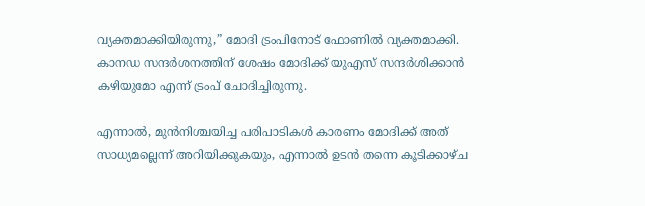വ്യക്തമാക്കിയിരുന്നു,” മോദി ട്രംപിനോട് ഫോണില്‍ വ്യക്തമാക്കി. കാനഡ സന്ദർശനത്തിന് ശേഷം മോദിക്ക് യുഎസ് സന്ദർശിക്കാൻ കഴിയുമോ എന്ന് ട്രംപ് ചോദിച്ചിരുന്നു.

എന്നാൽ, മുൻനിശ്ചയിച്ച പരിപാടികൾ കാരണം മോദിക്ക് അത് സാധ്യമല്ലെന്ന് അറിയിക്കുകയും, എന്നാൽ ഉടൻ തന്നെ കൂടിക്കാഴ്ച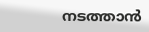നടത്താൻ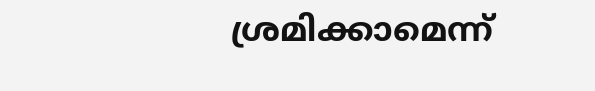ശ്രമിക്കാമെന്ന്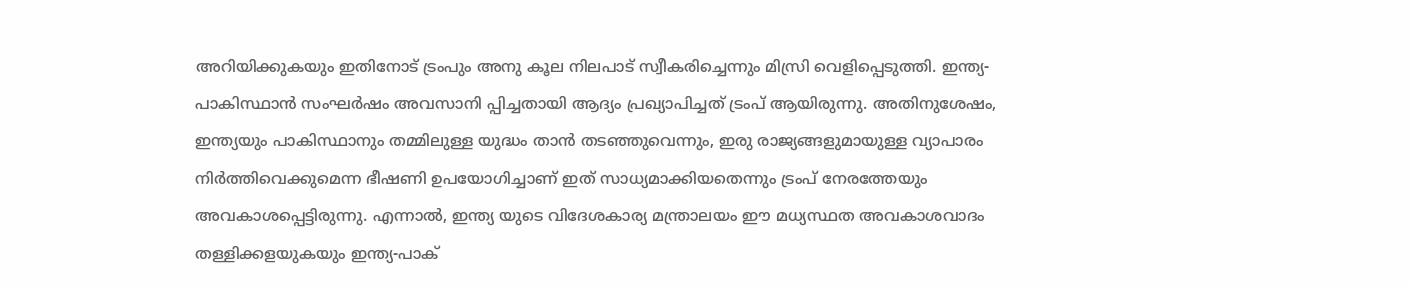അറിയിക്കുകയും ഇതിനോട് ട്രംപും അനു കൂല നിലപാട് സ്വീകരിച്ചെന്നും മിസ്രി വെളിപ്പെടുത്തി. ഇന്ത്യ-പാകിസ്ഥാൻ സംഘർഷം അവസാനി പ്പിച്ചതായി ആദ്യം പ്രഖ്യാപിച്ചത് ട്രംപ് ആയിരുന്നു. അതിനുശേഷം, ഇന്ത്യയും പാകിസ്ഥാനും തമ്മിലുള്ള യുദ്ധം താൻ തടഞ്ഞുവെന്നും, ഇരു രാജ്യങ്ങളുമായുള്ള വ്യാപാരം നിർത്തിവെക്കുമെന്ന ഭീഷണി ഉപയോഗിച്ചാണ് ഇത് സാധ്യമാക്കിയതെന്നും ട്രംപ് നേരത്തേയും അവകാശപ്പെട്ടിരുന്നു. എന്നാൽ, ഇന്ത്യ യുടെ വിദേശകാര്യ മന്ത്രാലയം ഈ മധ്യസ്ഥത അവകാശവാദം തള്ളിക്കളയുകയും ഇന്ത്യ-പാക്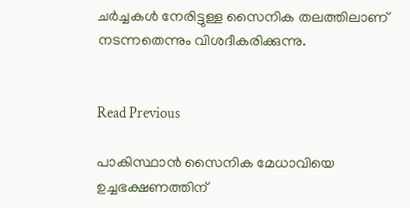ചർച്ചകൾ നേരിട്ടുള്ള സൈനിക തലത്തിലാണ് നടന്നതെന്നും വിശദീകരിക്കുന്നു.


Read Previous

പാകിസ്ഥാന്‍ സൈനിക മേധാവിയെ ഉച്ചഭക്ഷണത്തിന്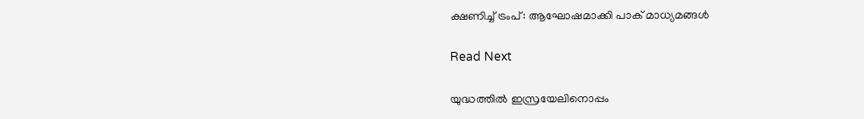ക്ഷണിച്ച് ട്രംപ്: ആഘോഷമാക്കി പാക് മാധ്യമങ്ങള്‍

Read Next

യുദ്ധത്തില്‍ ഇസ്രയേലിനൊപ്പം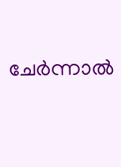ചേര്‍ന്നാല്‍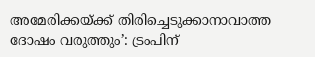അമേരിക്കയ്ക്ക് തിരിച്ചെടുക്കാനാവാത്ത ദോഷം വരുത്തും’: ട്രംപിന്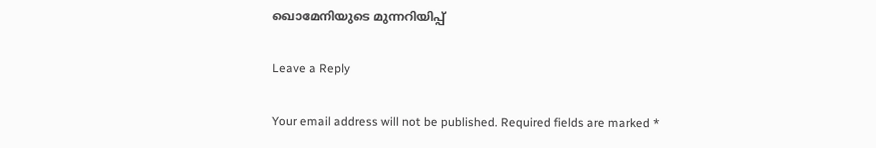ഖൊമേനിയുടെ മുന്നറിയിപ്പ്

Leave a Reply

Your email address will not be published. Required fields are marked *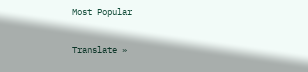Most Popular

Translate »